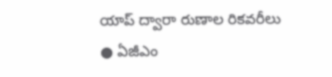యాప్ ద్వారా రుణాల రికవరీలు
● ఏజీఎం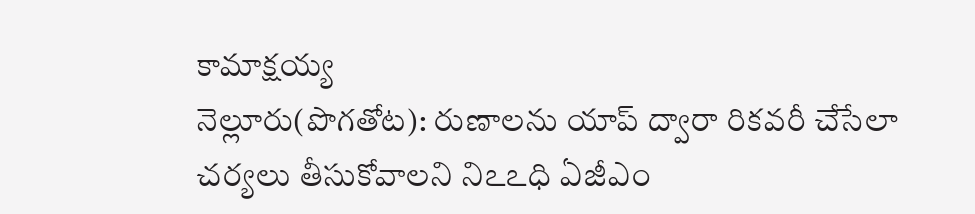కామాక్షయ్య
నెల్లూరు(పొగతోట): రుణాలను యాప్ ద్వారా రికవరీ చేసేలా చర్యలు తీసుకోవాలని నిఽఽధి ఏజీఎం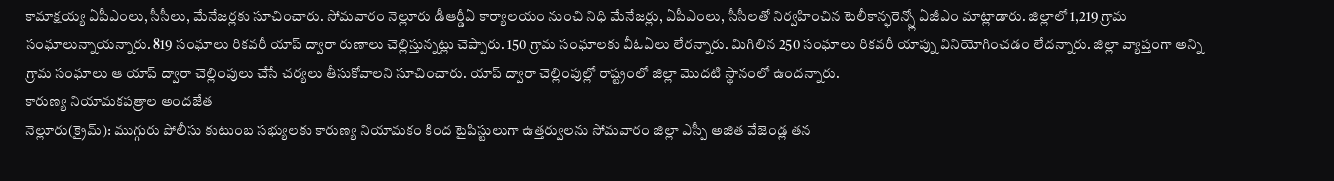కామాక్షయ్య ఏపీఎంలు, సీసీలు, మేనేజర్లకు సూచించారు. సోమవారం నెల్లూరు డీఆర్డీఏ కార్యాలయం నుంచి నిధి మేనేజర్లు, ఏపీఎంలు, సీసీలతో నిర్వహించిన టెలీకాన్ఫరెన్స్లో ఏజీఎం మాట్లాడారు. జిల్లాలో 1,219 గ్రామ సంఘాలున్నాయన్నారు. 819 సంఘాలు రికవరీ యాప్ ద్వారా రుణాలు చెల్లిస్తున్నట్లు చెప్పారు. 150 గ్రామ సంఘాలకు వీఓఏలు లేరన్నారు. మిగిలిన 250 సంఘాలు రికవరీ యాప్ను వినియోగించడం లేదన్నారు. జిల్లా వ్యాప్తంగా అన్ని గ్రామ సంఘాలు ఆ యాప్ ద్వారా చెల్లింపులు చేసే చర్యలు తీసుకోవాలని సూచించారు. యాప్ ద్వారా చెల్లింపుల్లో రాష్ట్రంలో జిల్లా మొదటి స్థానంలో ఉందన్నారు.
కారుణ్య నియామకపత్రాల అందజేత
నెల్లూరు(క్రైమ్): ముగ్గురు పోలీసు కుటుంబ సభ్యులకు కారుణ్య నియామకం కింద టైపిస్టులుగా ఉత్తర్వులను సోమవారం జిల్లా ఎస్పీ అజిత వేజెండ్ల తన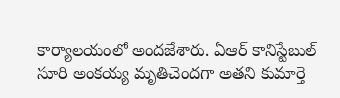కార్యాలయంలో అందజేశారు. ఏఆర్ కానిస్టేబుల్ సూరి అంకయ్య మృతిచెందగా అతని కుమార్తె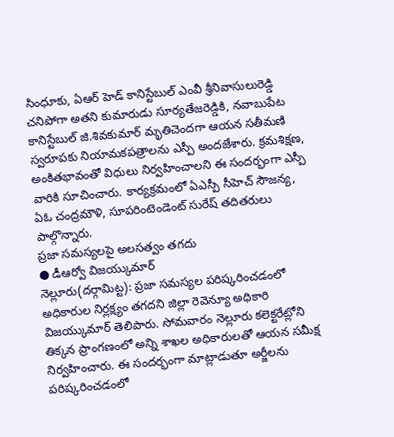సింధూకు, ఏఆర్ హెడ్ కానిస్టేబుల్ ఎంవీ శ్రీనివాసులురెడ్డి చనిపోగా అతని కుమారుడు సూర్యతేజరెడ్డికి, నవాబుపేట కానిస్టేబుల్ జి.శివకుమార్ మృతిచెందగా ఆయన సతీమణి స్వరూపకు నియామకపత్రాలను ఎస్పీ అందజేశారు. క్రమశిక్షణ, అంకితభావంతో విధులు నిర్వహించాలని ఈ సందర్భంగా ఎస్పీ వారికి సూచించారు. కార్యక్రమంలో ఏఎస్పీ సీహెచ్ సౌజన్య, ఏఓ చంద్రమౌళి, సూపరింటెండెంట్ సురేష్ తదితరులు పాల్గొన్నారు.
ప్రజా సమస్యలపై అలసత్వం తగదు
● డీఆర్వో విజయ్కుమార్
నెల్లూరు(దర్గామిట్ట): ప్రజా సమస్యల పరిష్కరించడంలో అధికారుల నిర్లక్ష్యం తగదని జిల్లా రెవెన్యూ అధికారి విజయ్కుమార్ తెలిపారు. సోమవారం నెల్లూరు కలెక్టరేట్లోని తిక్కన ప్రాంగణంలో అన్ని శాఖల అధికారులతో ఆయన సమీక్ష నిర్వహించారు. ఈ సందర్భంగా మాట్లాడుతూ అర్జీలను పరిష్కరించడంలో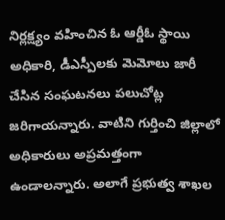నిర్లక్ష్యం వహించిన ఓ ఆర్డీఓ స్థాయి అధికారి, డీఎస్పీలకు మెమోలు జారీ చేసిన సంఘటనలు పలుచోట్ల జరిగాయన్నారు. వాటిని గుర్తించి జిల్లాలో అధికారులు అప్రమత్తంగా ఉండాలన్నారు. అలాగే ప్రభుత్వ శాఖల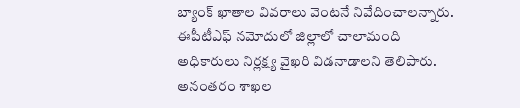బ్యాంక్ ఖాతాల వివరాలు వెంటనే నివేదించాలన్నారు. ఈపీటీఎఫ్ నమోదులో జిల్లాలో చాలామంది అధికారులు నిర్లక్ష్య వైఖరి విడనాడాలని తెలిపారు. అనంతరం శాఖల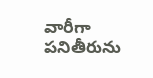వారీగా పనితీరును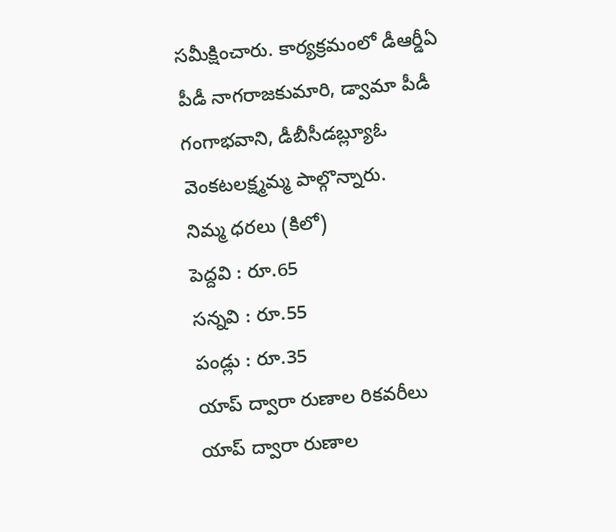సమీక్షించారు. కార్యక్రమంలో డీఆర్డీఏ పీడీ నాగరాజకుమారి, డ్వామా పీడీ గంగాభవాని, డీబీసీడబ్ల్యూఓ వెంకటలక్ష్మమ్మ పాల్గొన్నారు.
నిమ్మ ధరలు (కిలో)
పెద్దవి : రూ.65
సన్నవి : రూ.55
పండ్లు : రూ.35
యాప్ ద్వారా రుణాల రికవరీలు
యాప్ ద్వారా రుణాల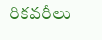రికవరీలు